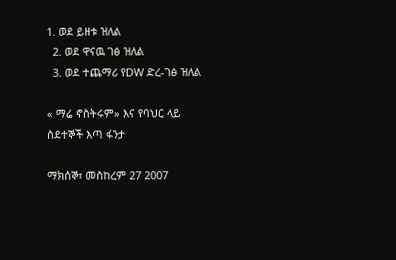1. ወደ ይዘቱ ዝለል
  2. ወደ ዋናዉ ገፅ ዝለል
  3. ወደ ተጨማሪ የDW ድረ-ገፅ ዝለል

« ማሬ ኖስትሩም» እና የባህር ላይ ስደተኞች እጣ ፋንታ

ማክሰኞ፣ መስከረም 27 2007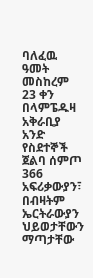ባለፈዉ ዓመት መስከረም 23 ቀን በላምፔዱዛ አቅራቢያ አንድ የስደተኞች ጀልባ ሰምጦ 366 አፍሪቃውያን፣ በብዛትም ኤርትራውያን ህይወታቸውን ማጣታቸው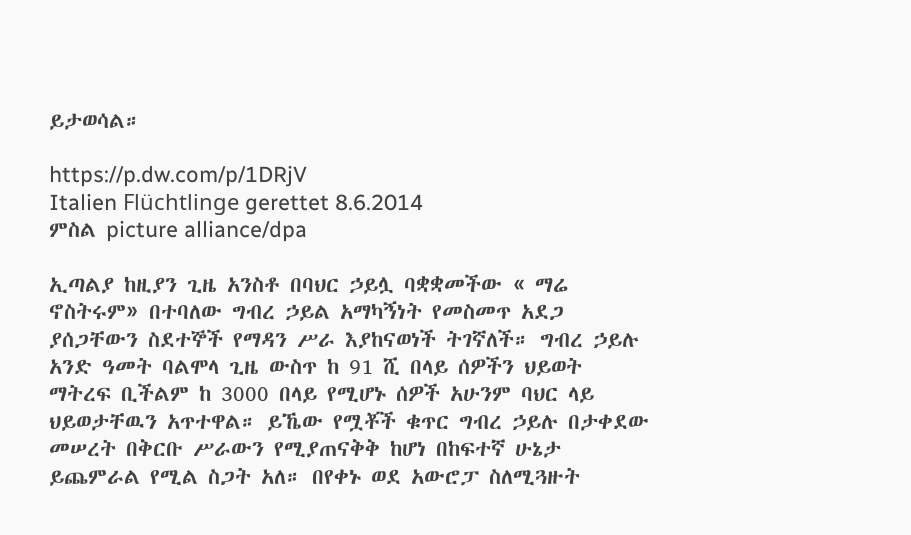ይታወሳል።

https://p.dw.com/p/1DRjV
Italien Flüchtlinge gerettet 8.6.2014
ምስል picture alliance/dpa

ኢጣልያ ከዚያን ጊዜ አንስቶ በባህር ኃይሏ ባቋቋመችው « ማሬ ኖስትሩም» በተባለው ግብረ ኃይል አማካኝነት የመስመጥ አደጋ ያሰጋቸውን ስደተኞች የማዳን ሥራ እያከናወነች ትገኛለች። ግብረ ኃይሉ አንድ ዓመት ባልሞላ ጊዜ ውስጥ ከ 91 ሺ በላይ ሰዎችን ህይወት ማትረፍ ቢችልም ከ 3000 በላይ የሚሆኑ ሰዎች አሁንም ባህር ላይ ህይወታቸዉን አጥተዋል። ይኼው የሟቾች ቁጥር ግብረ ኃይሉ በታቀደው መሠረት በቅርቡ ሥራውን የሚያጠናቅቅ ከሆነ በከፍተኛ ሁኔታ ይጨምራል የሚል ስጋት አለ። በየቀኑ ወደ አውሮፓ ስለሚጓዙት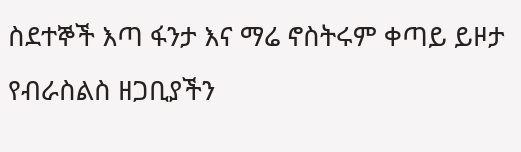ስደተኞች እጣ ፋንታ እና ማሬ ኖስትሩም ቀጣይ ይዞታ የብራስልስ ዘጋቢያችን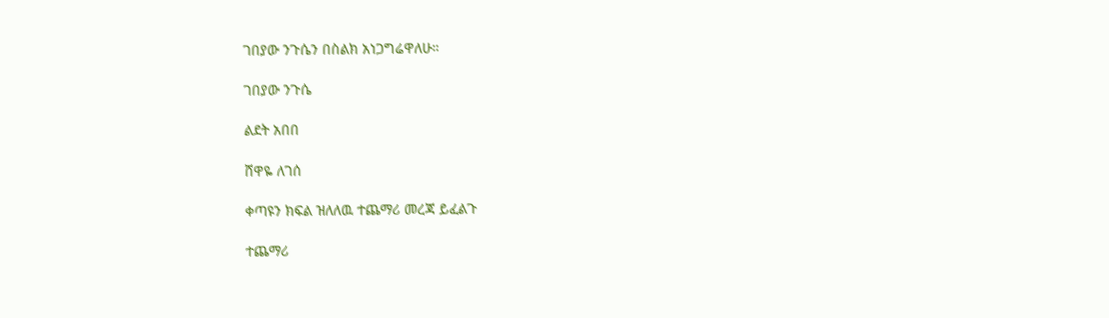ገበያው ንጉሴን በስልክ አነጋግሬዋለሁ።

ገበያው ንጉሴ

ልደት አበበ

ሸዋዬ ለገሰ

ቀጣዩን ክፍል ዝለለዉ ተጨማሪ መረጃ ይፈልጉ

ተጨማሪ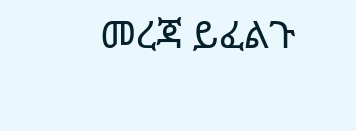መረጃ ይፈልጉ